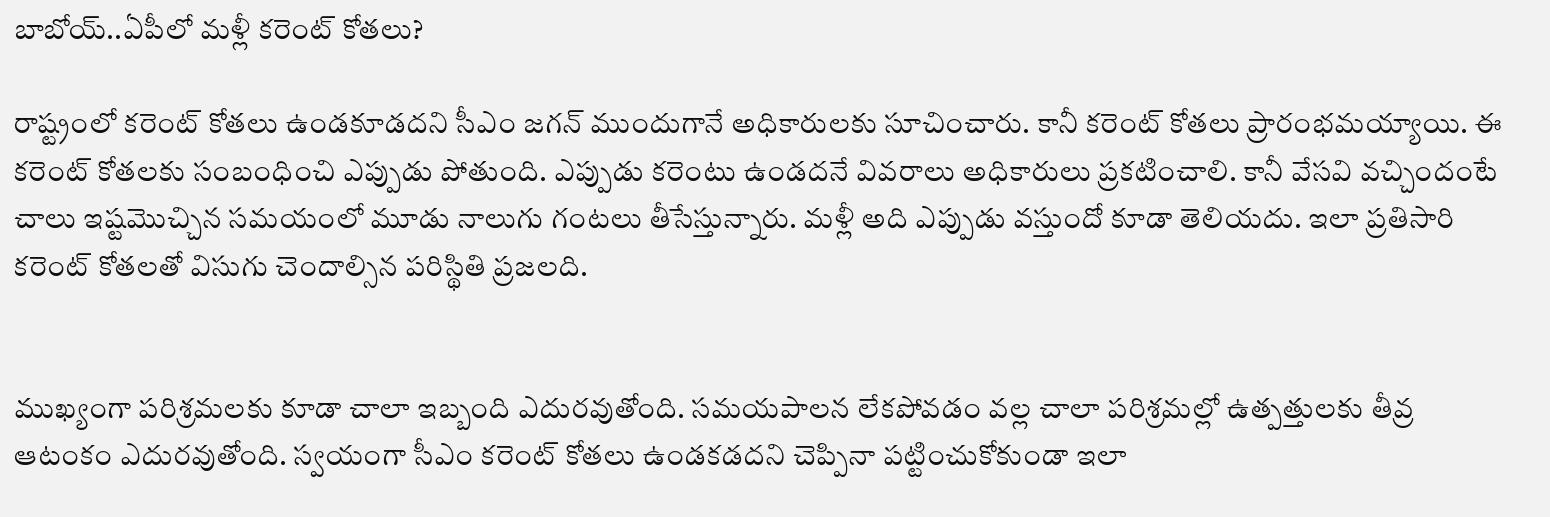బాబోయ్‌..ఏపీలో మళ్లీ కరెంట్‌ కోతలు?

రాష్ట్రంలో కరెంట్ కోతలు ఉండకూడదని సీఎం జగన్ ముందుగానే అధికారులకు సూచించారు. కానీ కరెంట్ కోతలు ప్రారంభమయ్యాయి. ఈ కరెంట్ కోతలకు సంబంధించి ఎప్పుడు పోతుంది. ఎప్పుడు కరెంటు ఉండదనే వివరాలు అధికారులు ప్రకటించాలి. కానీ వేసవి వచ్చిందంటే చాలు ఇష్టమొచ్చిన సమయంలో మూడు నాలుగు గంటలు తీసేస్తున్నారు. మళ్లీ అది ఎప్పుడు వస్తుందో కూడా తెలియదు. ఇలా ప్రతిసారి కరెంట్ కోతలతో విసుగు చెందాల్సిన పరిస్థితి ప్రజలది.


ముఖ్యంగా పరిశ్రమలకు కూడా చాలా ఇబ్బంది ఎదురవుతోంది. సమయపాలన లేకపోవడం వల్ల చాలా పరిశ్రమల్లో ఉత్పత్తులకు తీవ్ర ఆటంకం ఎదురవుతోంది. స్వయంగా సీఎం కరెంట్ కోతలు ఉండకడదని చెప్పినా పట్టించుకోకుండా ఇలా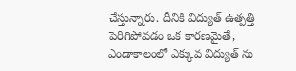చేస్తున్నారు. దీనికి విద్యుత్ ఉత్పత్తి పెరిగిపోవడం ఒక కారణమైతే, ఎండాకాలంలో ఎక్కువ విద్యుత్ ను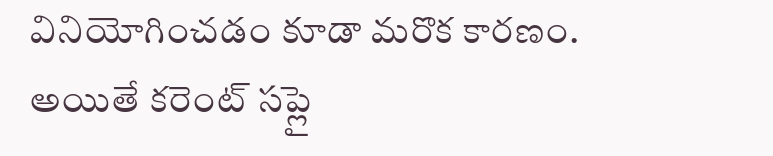వినియోగించడం కూడా మరొక కారణం. అయితే కరెంట్ సప్లై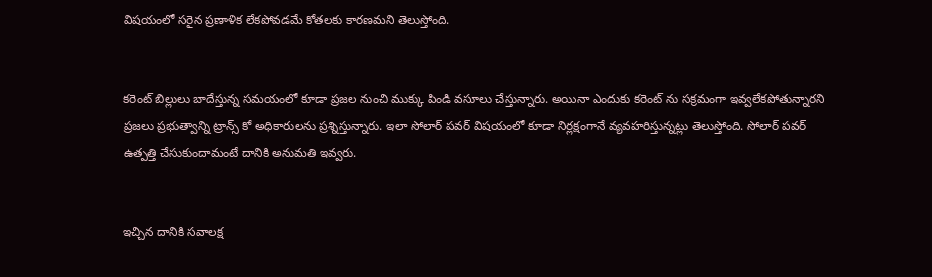విషయంలో సరైన ప్రణాళిక లేకపోవడమే కోతలకు కారణమని తెలుస్తోంది.


కరెంట్ బిల్లులు బాదేస్తున్న సమయంలో కూడా ప్రజల నుంచి ముక్కు పిండి వసూలు చేస్తున్నారు. అయినా ఎందుకు కరెంట్ ను సక్రమంగా ఇవ్వలేకపోతున్నారని ప్రజలు ప్రభుత్వాన్ని ట్రాన్స్ కో అధికారులను ప్రశ్నిస్తున్నారు. ఇలా సోలార్ పవర్ విషయంలో కూడా నిర్లక్షంగానే వ్యవహరిస్తున్నట్లు తెలుస్తోంది. సోలార్ పవర్ ఉత్పత్తి చేసుకుందామంటే దానికి అనుమతి ఇవ్వరు.


ఇచ్చిన దానికి సవాలక్ష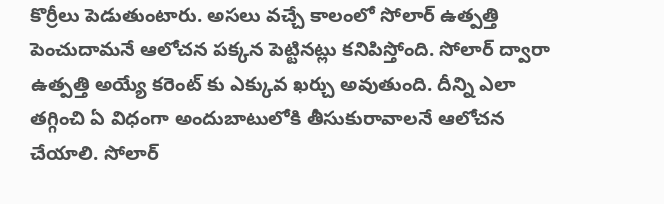కొర్రీలు పెడుతుంటారు. అసలు వచ్చే కాలంలో సోలార్ ఉత్పత్తి పెంచుదామనే ఆలోచన పక్కన పెట్టినట్లు కనిపిస్తోంది. సోలార్ ద్వారా ఉత్పత్తి అయ్యే కరెంట్ కు ఎక్కువ ఖర్చు అవుతుంది. దీన్ని ఎలా తగ్గించి ఏ విధంగా అందుబాటులోకి తీసుకురావాలనే ఆలోచన చేయాలి. సోలార్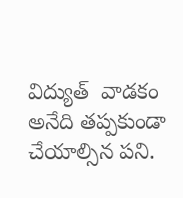విద్యుత్  వాడకం అనేది తప్పకుండా చేయాల్సిన పని.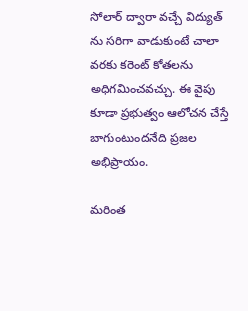సోలార్ ద్వారా వచ్చే విద్యుత్ ను సరిగా వాడుకుంటే చాలా వరకు కరెంట్ కోతలను అధిగమించవచ్చు. ఈ వైపు కూడా ప్రభుత్వం ఆలోచన చేస్తే బాగుంటుందనేది ప్రజల అభిప్రాయం.

మరింత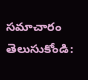సమాచారం తెలుసుకోండి: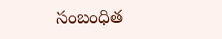సంబంధిత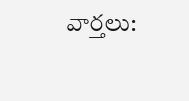వార్తలు: